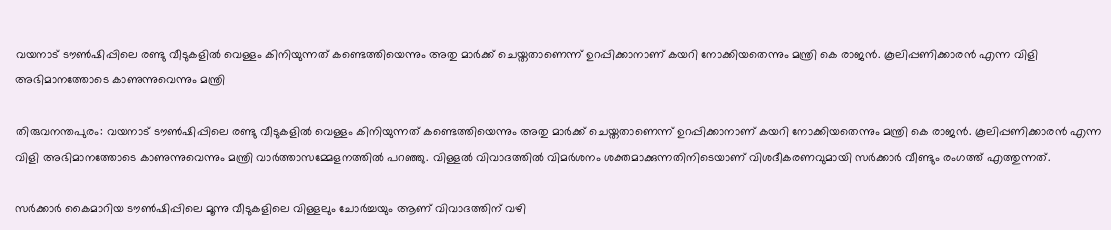വയനാട് ടൗൺഷിപ്പിലെ രണ്ടു വീടുകളിൽ വെള്ളം കിനിയുന്നത് കണ്ടെത്തിയെന്നും അതു മാർക്ക് ചെയ്തതാണെന്ന് ഉറപ്പിക്കാനാണ് കയറി നോക്കിയതെന്നും മന്ത്രി കെ രാജൻ. കൂലിപ്പണിക്കാരൻ എന്ന വിളി അഭിമാനത്തോടെ കാണുന്നുവെന്നും മന്ത്രി

തിരുവനന്തപുരം: വയനാട് ടൗൺഷിപ്പിലെ രണ്ടു വീടുകളിൽ വെള്ളം കിനിയുന്നത് കണ്ടെത്തിയെന്നും അതു മാർക്ക് ചെയ്തതാണെന്ന് ഉറപ്പിക്കാനാണ് കയറി നോക്കിയതെന്നും മന്ത്രി കെ രാജൻ. കൂലിപ്പണിക്കാരൻ എന്ന വിളി അഭിമാനത്തോടെ കാണുന്നുവെന്നും മന്ത്രി വാർത്താസമ്മേളനത്തിൽ പറഞ്ഞു. വിള്ളൽ വിവാദത്തിൽ വിമർശനം ശക്തമാക്കുന്നതിനിടെയാണ് വിശദീകരണവുമായി സർക്കാർ വീണ്ടും രംഗത്ത് എത്തുന്നത്.

സർക്കാർ കൈമാറിയ ടൗൺഷിപ്പിലെ മൂന്നു വീടുകളിലെ വിള്ളലും ചോർച്ചയും ആണ് വിവാദത്തിന് വഴി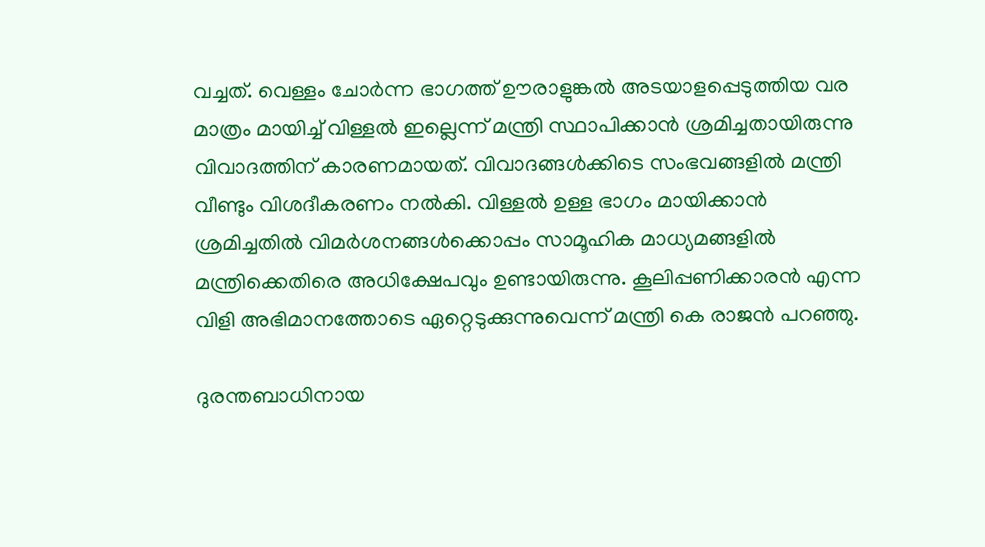വച്ചത്. വെള്ളം ചോർന്ന ഭാഗത്ത് ഊരാളുങ്കൽ അടയാളപ്പെടുത്തിയ വര മാത്രം മായിച്ച് വിള്ളൽ ഇല്ലെന്ന് മന്ത്രി സ്ഥാപിക്കാൻ ശ്രമിച്ചതായിരുന്നു വിവാദത്തിന് കാരണമായത്. വിവാദങ്ങൾക്കിടെ സംഭവങ്ങളിൽ മന്ത്രി വീണ്ടും വിശദീകരണം നൽകി. വിള്ളൽ ഉള്ള ഭാഗം മായിക്കാൻ ശ്രമിച്ചതിൽ വിമർശനങ്ങൾക്കൊപ്പം സാമൂഹിക മാധ്യമങ്ങളിൽ മന്ത്രിക്കെതിരെ അധിക്ഷേപവും ഉണ്ടായിരുന്നു. കൂലിപ്പണിക്കാരൻ എന്ന വിളി അഭിമാനത്തോടെ ഏറ്റെടുക്കുന്നുവെന്ന് മന്ത്രി കെ രാജൻ പറഞ്ഞു.

ദുരന്തബാധിനായ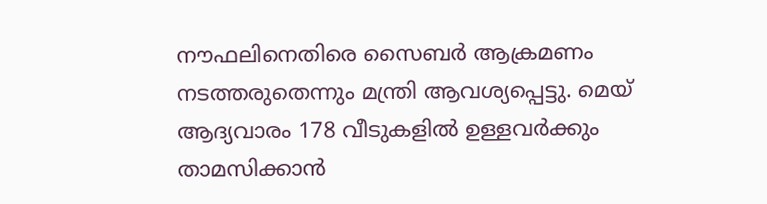നൗഫലിനെതിരെ സൈബർ ആക്രമണം നടത്തരുതെന്നും മന്ത്രി ആവശ്യപ്പെട്ടു. മെയ് ആദ്യവാരം 178 വീടുകളിൽ ഉള്ളവർക്കും താമസിക്കാൻ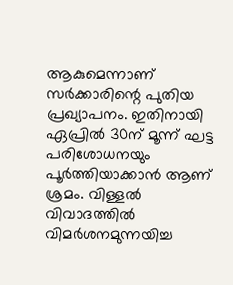ആകുമെന്നാണ് സർക്കാരിന്റെ പുതിയ പ്രഖ്യാപനം. ഇതിനായി ഏപ്രിൽ 30ന് മൂന്ന് ഘട്ട പരിശോധനയും പൂർത്തിയാക്കാൻ ആണ് ശ്രമം. വിള്ളൽ വിവാദത്തിൽ വിമർശനമുന്നയിച്ച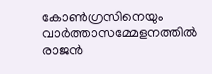കോൺഗ്രസിനെയും വാർത്താസമ്മേളനത്തിൽ രാജൻ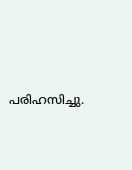പരിഹസിച്ചു.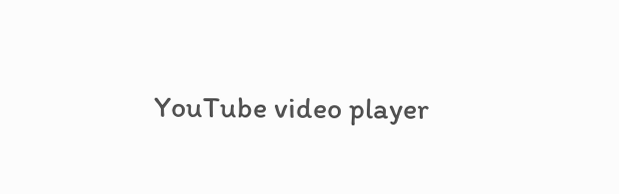YouTube video player